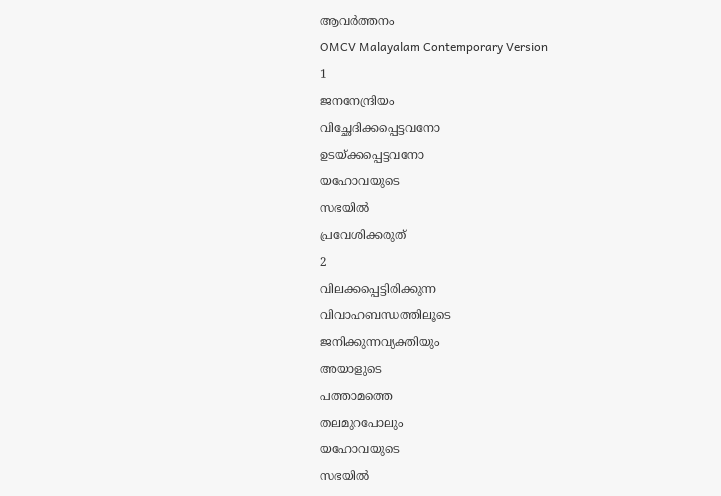ആവർത്തനം
OMCV Malayalam Contemporary Version
1
ജനനേന്ദ്രിയം
വിച്ഛേദിക്കപ്പെട്ടവനോ
ഉടയ്ക്കപ്പെട്ടവനോ
യഹോവയുടെ
സഭയിൽ
പ്രവേശിക്കരുത്
2
വിലക്കപ്പെട്ടിരിക്കുന്ന
വിവാഹബന്ധത്തിലൂടെ
ജനിക്കുന്നവ്യക്തിയും
അയാളുടെ
പത്താമത്തെ
തലമുറപോലും
യഹോവയുടെ
സഭയിൽ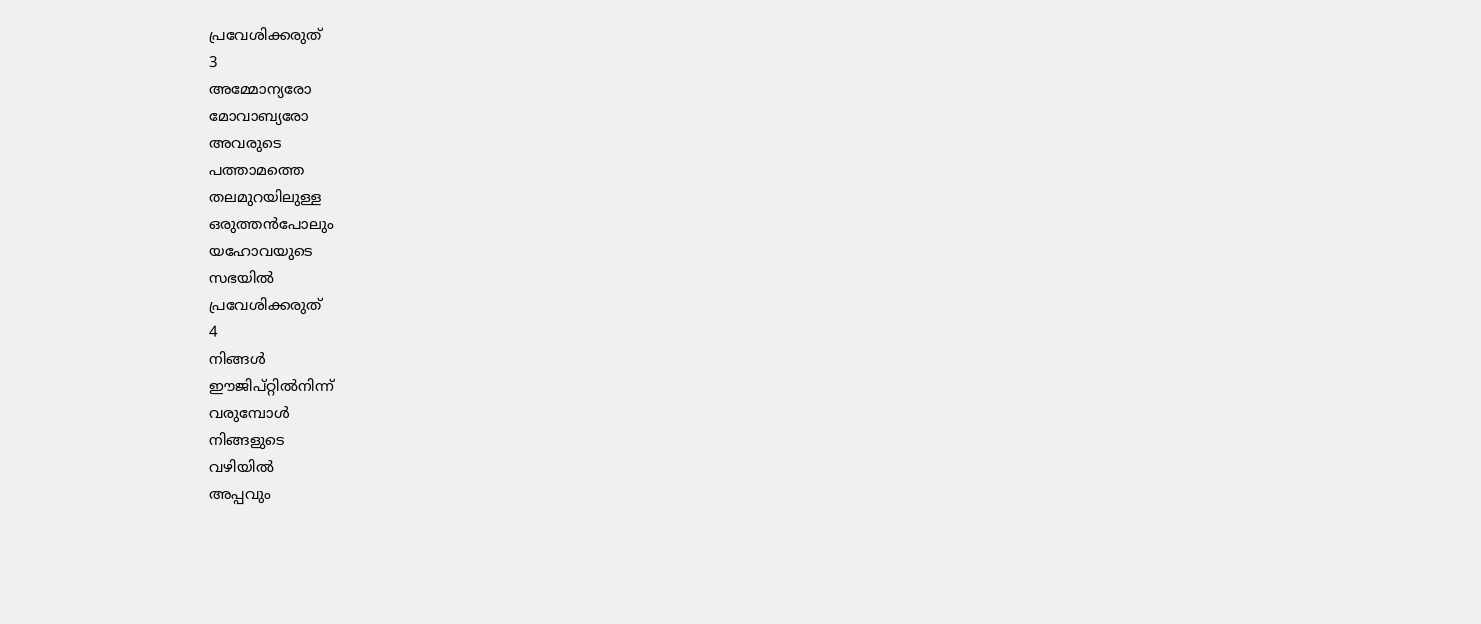പ്രവേശിക്കരുത്
3
അമ്മോന്യരോ
മോവാബ്യരോ
അവരുടെ
പത്താമത്തെ
തലമുറയിലുള്ള
ഒരുത്തൻപോലും
യഹോവയുടെ
സഭയിൽ
പ്രവേശിക്കരുത്
4
നിങ്ങൾ
ഈജിപ്റ്റിൽനിന്ന്
വരുമ്പോൾ
നിങ്ങളുടെ
വഴിയിൽ
അപ്പവും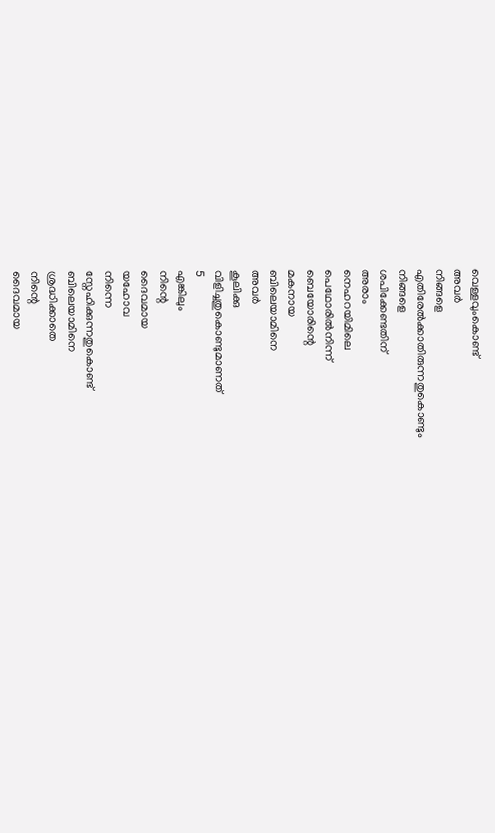വെള്ളവുംകൊണ്ട്
അവർ
നിങ്ങളെ
എതിരേൽക്കാതിരുന്നതുകൊണ്ടും
നിങ്ങളെ
ശപിക്കേണ്ടതിന്
അരാം
നെഹറയിമിലെ
പെഥോരിൽനിന്ന്
ബെയോരിന്റെ
മകനായ
ബിലെയാമിനെ
അവർ
കൂലിക്കു
വിളിച്ചതുകൊണ്ടുമാണത്
5
എങ്കിലും
നിന്റെ
ദൈവമായ
യഹോവ
നിന്നെ
സ്നേഹിക്കുന്നതുകൊണ്ട്
ബിലെയാമിനെ
ശ്രദ്ധിക്കാതെ
നിന്റെ
ദൈവമായ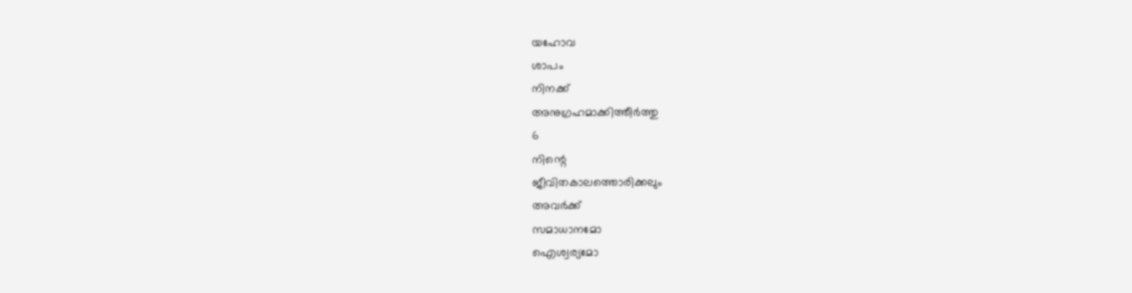യഹോവ
ശാപം
നിനക്ക്
അനുഗ്രഹമാക്കിത്തീർത്തു
6
നിന്റെ
ജീവിതകാലത്തൊരിക്കലും
അവർക്ക്
സമാധാനമോ
ഐശ്വര്യമോ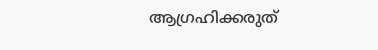ആഗ്രഹിക്കരുത്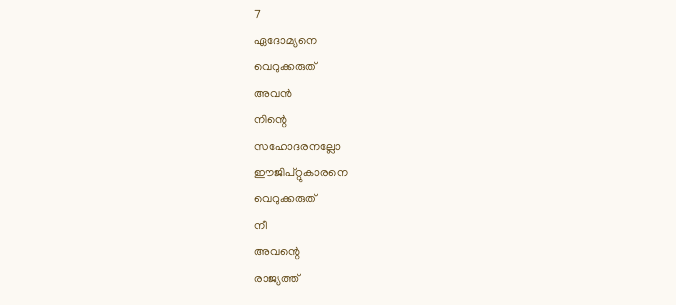7
ഏദോമ്യനെ
വെറുക്കരുത്
അവൻ
നിന്റെ
സഹോദരനല്ലോ
ഈജിപ്റ്റുകാരനെ
വെറുക്കരുത്
നീ
അവന്റെ
രാജ്യത്ത്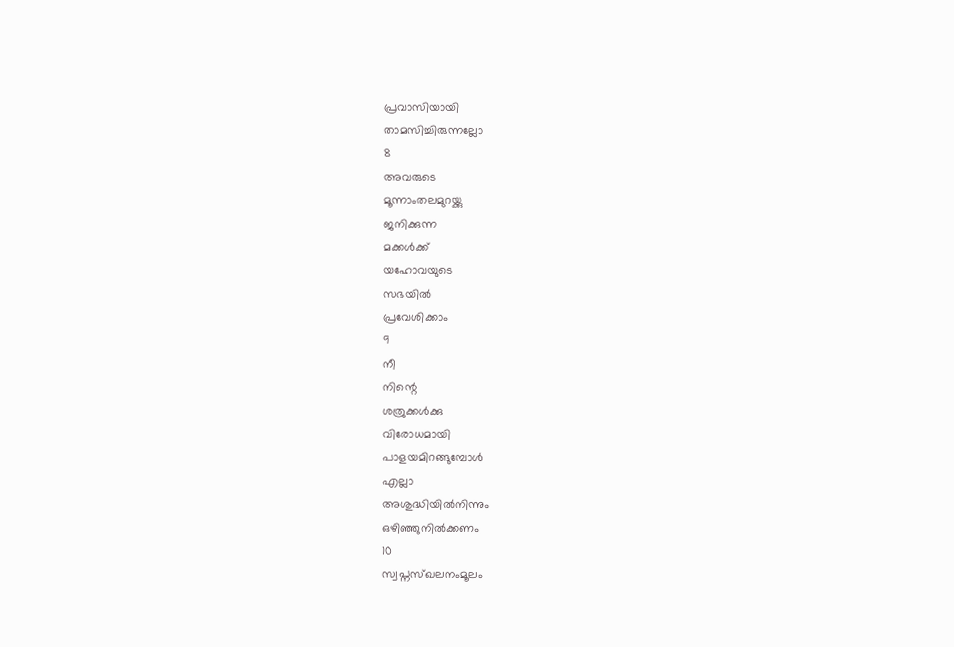പ്രവാസിയായി
താമസിച്ചിരുന്നല്ലോ
8
അവരുടെ
മൂന്നാംതലമുറയ്ക്കു
ജനിക്കുന്ന
മക്കൾക്ക്
യഹോവയുടെ
സഭയിൽ
പ്രവേശിക്കാം
9
നീ
നിന്റെ
ശത്രുക്കൾക്കു
വിരോധമായി
പാളയമിറങ്ങുമ്പോൾ
എല്ലാ
അശുദ്ധിയിൽനിന്നും
ഒഴിഞ്ഞുനിൽക്കണം
10
സ്വപ്നസ്ഖലനംമൂലം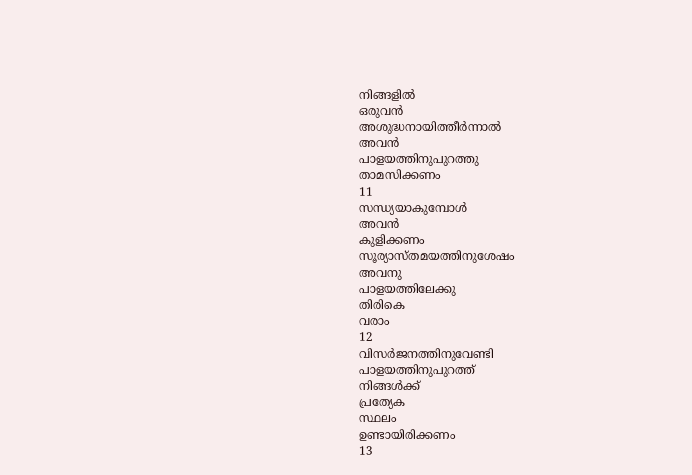നിങ്ങളിൽ
ഒരുവൻ
അശുദ്ധനായിത്തീർന്നാൽ
അവൻ
പാളയത്തിനുപുറത്തു
താമസിക്കണം
11
സന്ധ്യയാകുമ്പോൾ
അവൻ
കുളിക്കണം
സൂര്യാസ്തമയത്തിനുശേഷം
അവനു
പാളയത്തിലേക്കു
തിരികെ
വരാം
12
വിസർജനത്തിനുവേണ്ടി
പാളയത്തിനുപുറത്ത്
നിങ്ങൾക്ക്
പ്രത്യേക
സ്ഥലം
ഉണ്ടായിരിക്കണം
13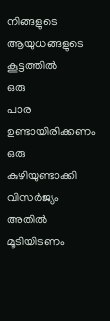നിങ്ങളുടെ
ആയുധങ്ങളുടെ
കൂട്ടത്തിൽ
ഒരു
പാര
ഉണ്ടായിരിക്കണം
ഒരു
കുഴിയുണ്ടാക്കി
വിസർജ്യം
അതിൽ
മൂടിയിടണം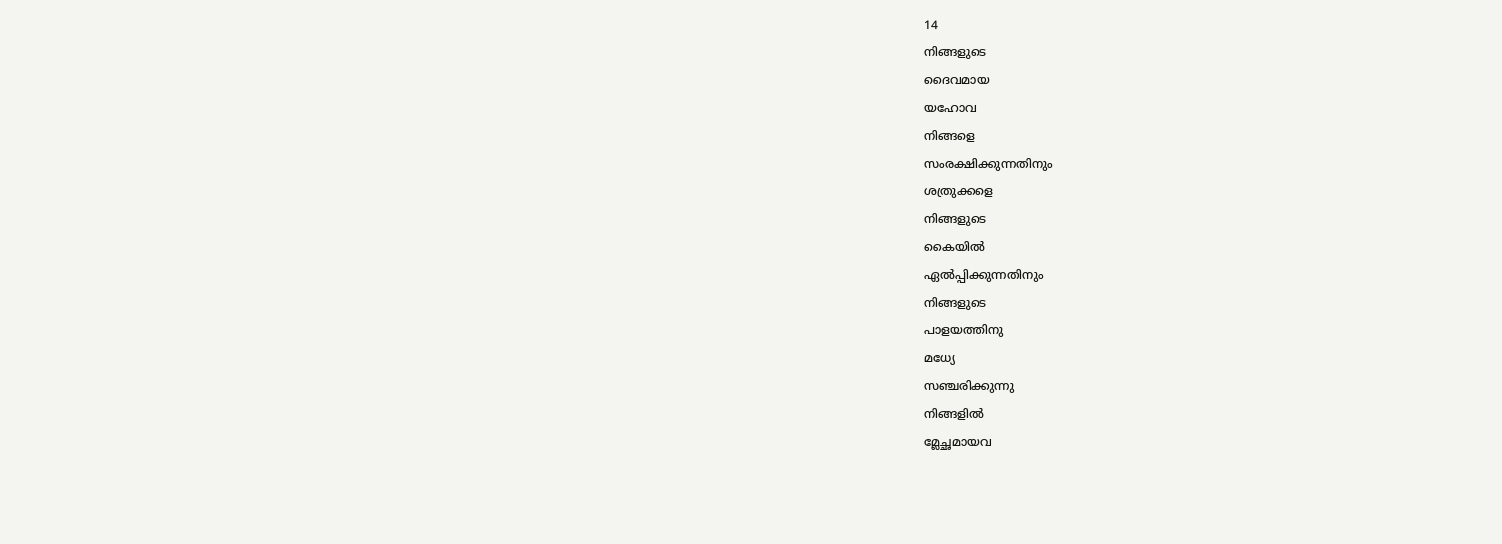14
നിങ്ങളുടെ
ദൈവമായ
യഹോവ
നിങ്ങളെ
സംരക്ഷിക്കുന്നതിനും
ശത്രുക്കളെ
നിങ്ങളുടെ
കൈയിൽ
ഏൽപ്പിക്കുന്നതിനും
നിങ്ങളുടെ
പാളയത്തിനു
മധ്യേ
സഞ്ചരിക്കുന്നു
നിങ്ങളിൽ
മ്ലേച്ഛമായവ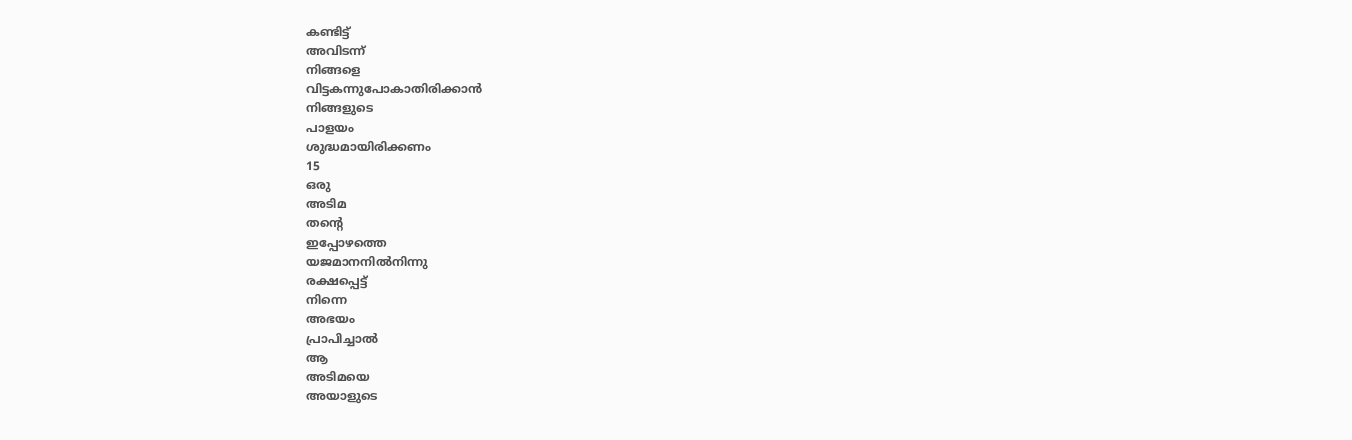കണ്ടിട്ട്
അവിടന്ന്
നിങ്ങളെ
വിട്ടകന്നുപോകാതിരിക്കാൻ
നിങ്ങളുടെ
പാളയം
ശുദ്ധമായിരിക്കണം
15
ഒരു
അടിമ
തന്റെ
ഇപ്പോഴത്തെ
യജമാനനിൽനിന്നു
രക്ഷപ്പെട്ട്
നിന്നെ
അഭയം
പ്രാപിച്ചാൽ
ആ
അടിമയെ
അയാളുടെ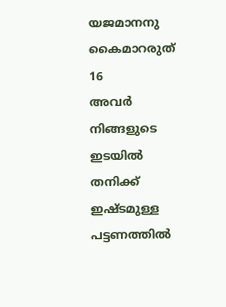യജമാനനു
കൈമാറരുത്
16
അവർ
നിങ്ങളുടെ
ഇടയിൽ
തനിക്ക്
ഇഷ്ടമുള്ള
പട്ടണത്തിൽ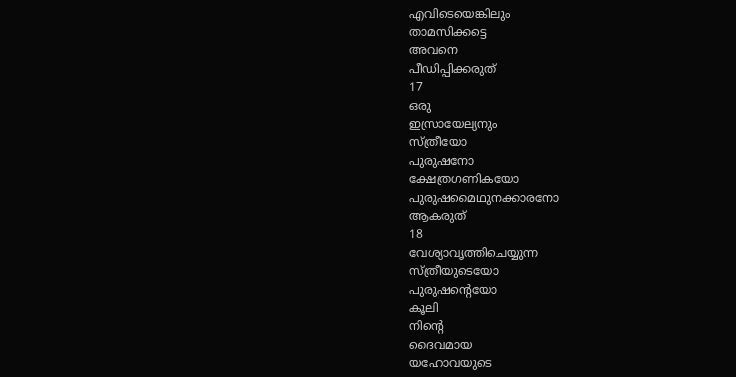എവിടെയെങ്കിലും
താമസിക്കട്ടെ
അവനെ
പീഡിപ്പിക്കരുത്
17
ഒരു
ഇസ്രായേല്യനും
സ്ത്രീയോ
പുരുഷനോ
ക്ഷേത്രഗണികയോ
പുരുഷമൈഥുനക്കാരനോ
ആകരുത്
18
വേശ്യാവൃത്തിചെയ്യുന്ന
സ്ത്രീയുടെയോ
പുരുഷന്റെയോ
കൂലി
നിന്റെ
ദൈവമായ
യഹോവയുടെ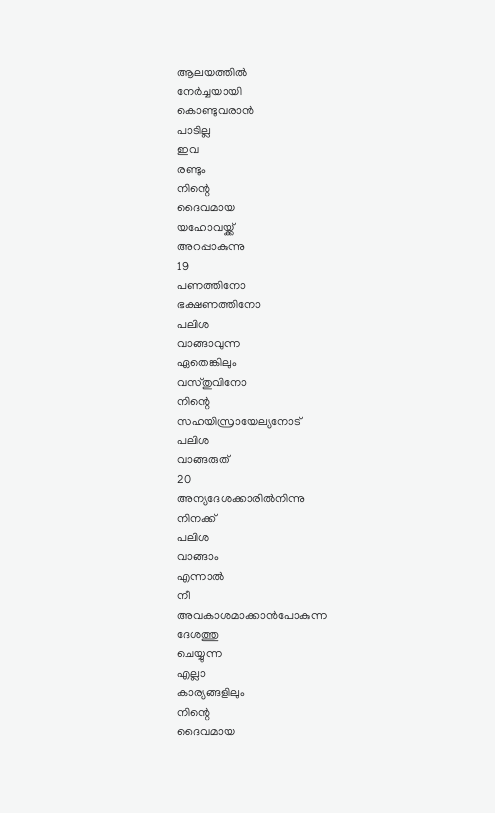ആലയത്തിൽ
നേർച്ചയായി
കൊണ്ടുവരാൻ
പാടില്ല
ഇവ
രണ്ടും
നിന്റെ
ദൈവമായ
യഹോവയ്ക്ക്
അറപ്പാകുന്നു
19
പണത്തിനോ
ഭക്ഷണത്തിനോ
പലിശ
വാങ്ങാവുന്ന
ഏതെങ്കിലും
വസ്തുവിനോ
നിന്റെ
സഹയിസ്രായേല്യനോട്
പലിശ
വാങ്ങരുത്
20
അന്യദേശക്കാരിൽനിന്നു
നിനക്ക്
പലിശ
വാങ്ങാം
എന്നാൽ
നീ
അവകാശമാക്കാൻപോകുന്ന
ദേശത്തു
ചെയ്യുന്ന
എല്ലാ
കാര്യങ്ങളിലും
നിന്റെ
ദൈവമായ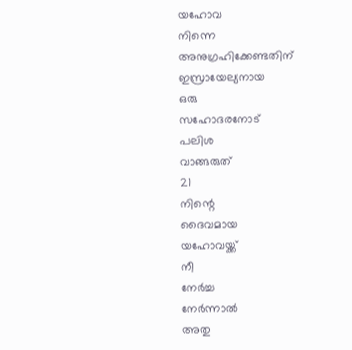യഹോവ
നിന്നെ
അനുഗ്രഹിക്കേണ്ടതിന്
ഇസ്രായേല്യനായ
ഒരു
സഹോദരനോട്
പലിശ
വാങ്ങരുത്
21
നിന്റെ
ദൈവമായ
യഹോവയ്ക്ക്
നീ
നേർച്ച
നേർന്നാൽ
അതു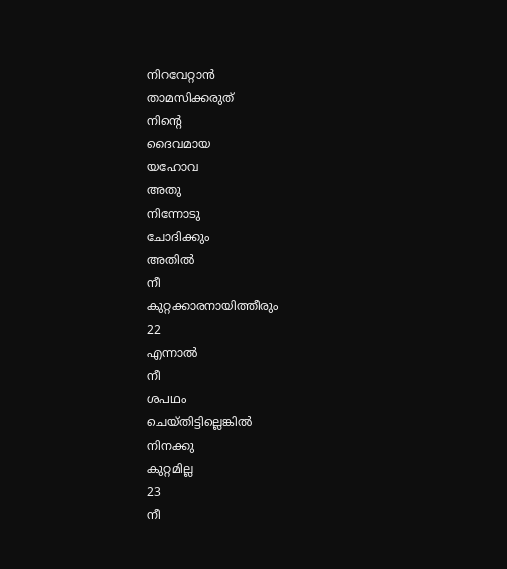നിറവേറ്റാൻ
താമസിക്കരുത്
നിന്റെ
ദൈവമായ
യഹോവ
അതു
നിന്നോടു
ചോദിക്കും
അതിൽ
നീ
കുറ്റക്കാരനായിത്തീരും
22
എന്നാൽ
നീ
ശപഥം
ചെയ്തിട്ടില്ലെങ്കിൽ
നിനക്കു
കുറ്റമില്ല
23
നീ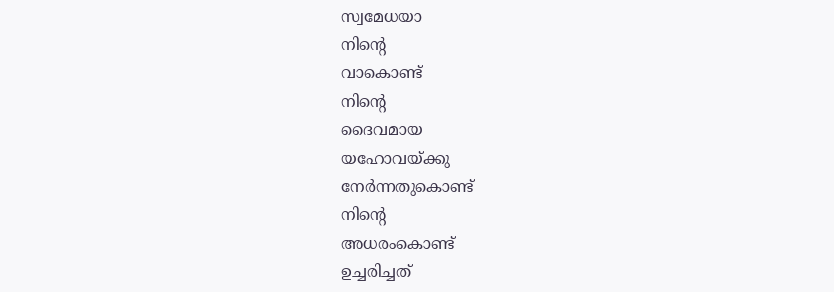സ്വമേധയാ
നിന്റെ
വാകൊണ്ട്
നിന്റെ
ദൈവമായ
യഹോവയ്ക്കു
നേർന്നതുകൊണ്ട്
നിന്റെ
അധരംകൊണ്ട്
ഉച്ചരിച്ചത്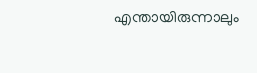എന്തായിരുന്നാലും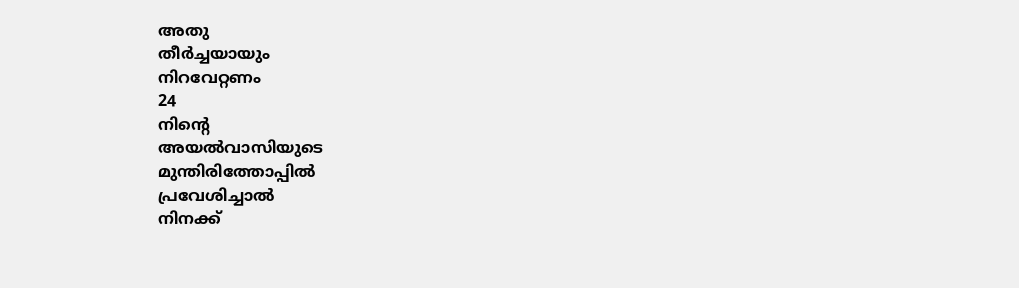അതു
തീർച്ചയായും
നിറവേറ്റണം
24
നിന്റെ
അയൽവാസിയുടെ
മുന്തിരിത്തോപ്പിൽ
പ്രവേശിച്ചാൽ
നിനക്ക്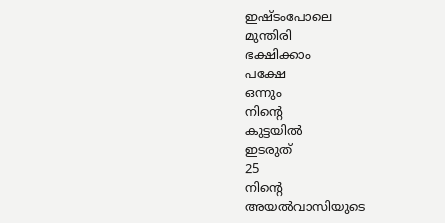ഇഷ്ടംപോലെ
മുന്തിരി
ഭക്ഷിക്കാം
പക്ഷേ
ഒന്നും
നിന്റെ
കുട്ടയിൽ
ഇടരുത്
25
നിന്റെ
അയൽവാസിയുടെ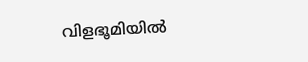വിളഭൂമിയിൽ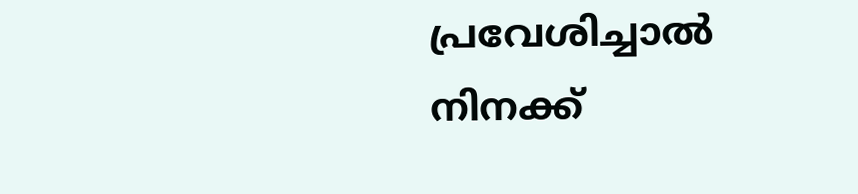പ്രവേശിച്ചാൽ
നിനക്ക്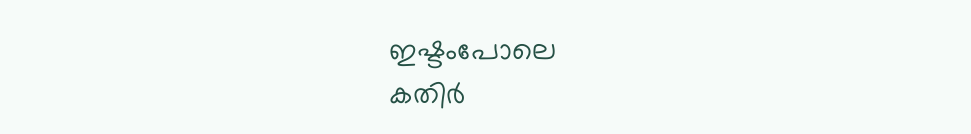ഇഷ്ടംപോലെ
കതിർ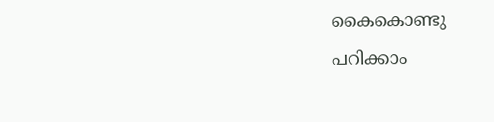കൈകൊണ്ടു
പറിക്കാം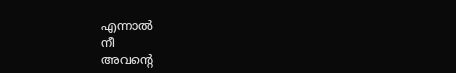എന്നാൽ
നീ
അവന്റെ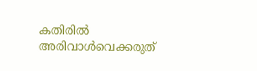കതിരിൽ
അരിവാൾവെക്കരുത്